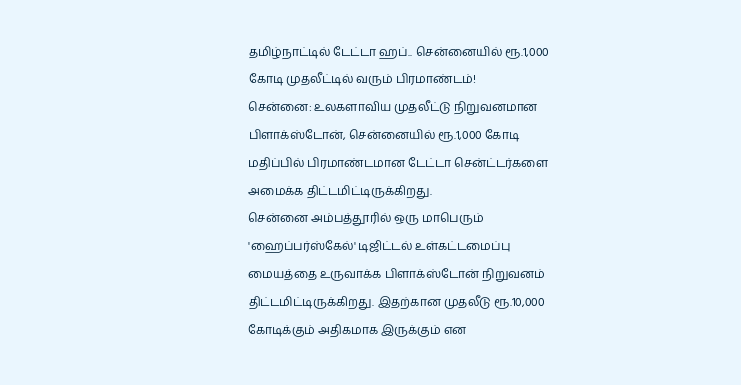தமிழ்நாட்டில் டேட்டா ஹப்.. சென்னையில் ரூ.1,000 கோடி முதலீட்டில் வரும் பிரமாண்டம்!
சென்னை: உலகளாவிய முதலீட்டு நிறுவனமான பிளாக்ஸ்டோன், சென்னையில் ரூ.1,000 கோடி மதிப்பில் பிரமாண்டமான டேட்டா சென்ட்டர்களை அமைக்க திட்டமிட்டிருக்கிறது.
சென்னை அம்பத்தூரில் ஒரு மாபெரும் 'ஹைப்பர்ஸ்கேல்' டிஜிட்டல் உள்கட்டமைப்பு மையத்தை உருவாக்க பிளாக்ஸ்டோன் நிறுவனம் திட்டமிட்டிருக்கிறது. இதற்கான முதலீடு ரூ.10,000 கோடிக்கும் அதிகமாக இருக்கும் என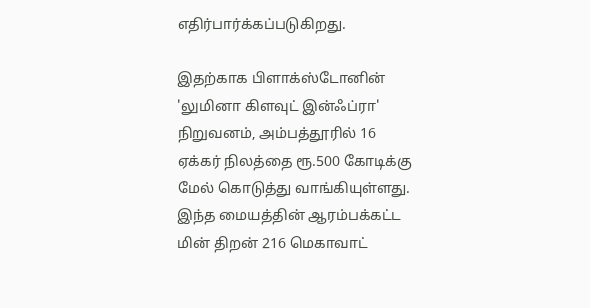எதிர்பார்க்கப்படுகிறது.

இதற்காக பிளாக்ஸ்டோனின் 'லுமினா கிளவுட் இன்ஃப்ரா' நிறுவனம், அம்பத்தூரில் 16 ஏக்கர் நிலத்தை ரூ.500 கோடிக்கு மேல் கொடுத்து வாங்கியுள்ளது. இந்த மையத்தின் ஆரம்பக்கட்ட மின் திறன் 216 மெகாவாட்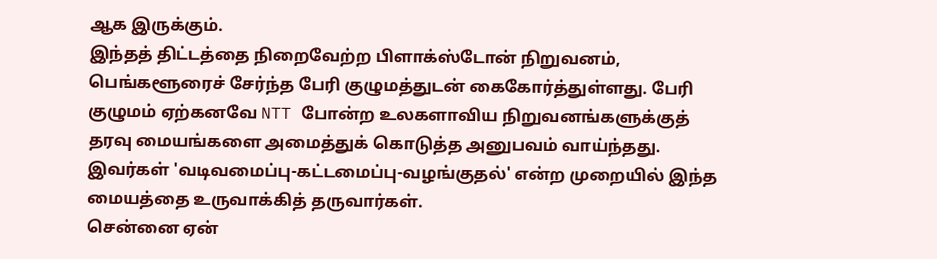ஆக இருக்கும்.
இந்தத் திட்டத்தை நிறைவேற்ற பிளாக்ஸ்டோன் நிறுவனம், பெங்களூரைச் சேர்ந்த பேரி குழுமத்துடன் கைகோர்த்துள்ளது. பேரி குழுமம் ஏற்கனவே NTT போன்ற உலகளாவிய நிறுவனங்களுக்குத் தரவு மையங்களை அமைத்துக் கொடுத்த அனுபவம் வாய்ந்தது. இவர்கள் 'வடிவமைப்பு-கட்டமைப்பு-வழங்குதல்' என்ற முறையில் இந்த மையத்தை உருவாக்கித் தருவார்கள்.
சென்னை ஏன்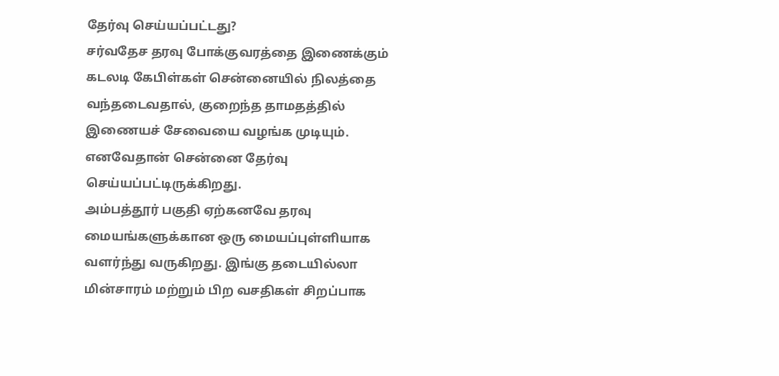தேர்வு செய்யப்பட்டது?
சர்வதேச தரவு போக்குவரத்தை இணைக்கும் கடலடி கேபிள்கள் சென்னையில் நிலத்தை வந்தடைவதால், குறைந்த தாமதத்தில் இணையச் சேவையை வழங்க முடியும். எனவேதான் சென்னை தேர்வு செய்யப்பட்டிருக்கிறது.
அம்பத்தூர் பகுதி ஏற்கனவே தரவு மையங்களுக்கான ஒரு மையப்புள்ளியாக வளர்ந்து வருகிறது. இங்கு தடையில்லா மின்சாரம் மற்றும் பிற வசதிகள் சிறப்பாக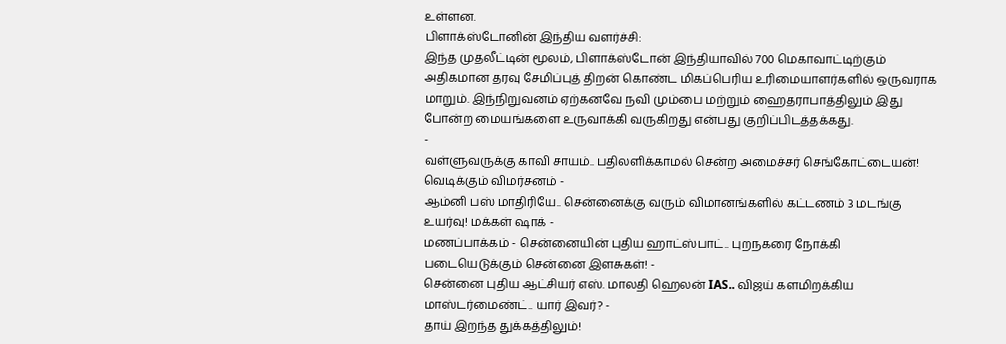உள்ளன.
பிளாக்ஸ்டோனின் இந்திய வளர்ச்சி:
இந்த முதலீட்டின் மூலம், பிளாக்ஸ்டோன் இந்தியாவில் 700 மெகாவாட்டிற்கும் அதிகமான தரவு சேமிப்புத் திறன் கொண்ட மிகப்பெரிய உரிமையாளர்களில் ஒருவராக மாறும். இந்நிறுவனம் ஏற்கனவே நவி மும்பை மற்றும் ஹைதராபாத்திலும் இது போன்ற மையங்களை உருவாக்கி வருகிறது என்பது குறிப்பிடத்தக்கது.
-
வள்ளுவருக்கு காவி சாயம்.. பதிலளிக்காமல் சென்ற அமைச்சர் செங்கோட்டையன்! வெடிக்கும் விமர்சனம் -
ஆம்னி பஸ் மாதிரியே.. சென்னைக்கு வரும் விமானங்களில் கட்டணம் 3 மடங்கு உயர்வு! மக்கள் ஷாக் -
மணப்பாக்கம் - சென்னையின் புதிய ஹாட்ஸ்பாட்.. புறநகரை நோக்கி படையெடுக்கும் சென்னை இளசுகள்! -
சென்னை புதிய ஆட்சியர் எஸ். மாலதி ஹெலன் IAS.. விஜய் களமிறக்கிய மாஸ்டர்மைண்ட்.. யார் இவர்? -
தாய் இறந்த துக்கத்திலும்!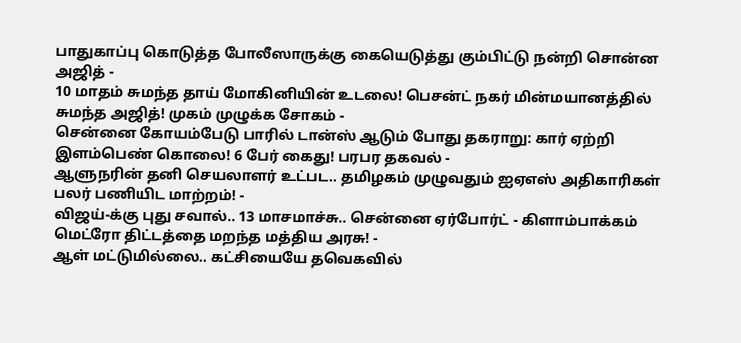பாதுகாப்பு கொடுத்த போலீஸாருக்கு கையெடுத்து கும்பிட்டு நன்றி சொன்ன அஜித் -
10 மாதம் சுமந்த தாய் மோகினியின் உடலை! பெசன்ட் நகர் மின்மயானத்தில் சுமந்த அஜித்! முகம் முழுக்க சோகம் -
சென்னை கோயம்பேடு பாரில் டான்ஸ் ஆடும் போது தகராறு: கார் ஏற்றி இளம்பெண் கொலை! 6 பேர் கைது! பரபர தகவல் -
ஆளுநரின் தனி செயலாளர் உட்பட.. தமிழகம் முழுவதும் ஐஏஎஸ் அதிகாரிகள் பலர் பணியிட மாற்றம்! -
விஜய்-க்கு புது சவால்.. 13 மாசமாச்சு.. சென்னை ஏர்போர்ட் - கிளாம்பாக்கம் மெட்ரோ திட்டத்தை மறந்த மத்திய அரசு! -
ஆள் மட்டுமில்லை.. கட்சியையே தவெகவில்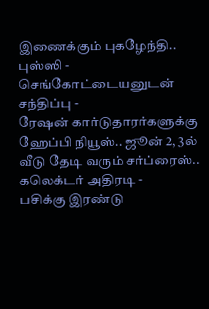இணைக்கும் புகழேந்தி.. புஸ்ஸி - செங்கோட்டையனுடன் சந்திப்பு -
ரேஷன் கார்டுதாரர்களுக்கு ஹேப்பி நியூஸ்.. ஜூன் 2, 3ல் வீடு தேடி வரும் சர்ப்ரைஸ்.. கலெக்டர் அதிரடி -
பசிக்கு இரண்டு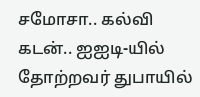சமோசா.. கல்வி கடன்.. ஐஐடி-யில் தோற்றவர் துபாயில்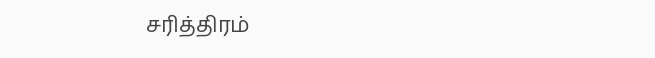சரித்திரம்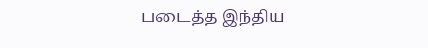படைத்த இந்திய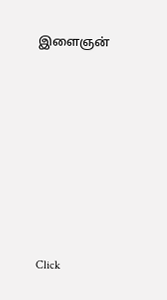இளைஞன்












Click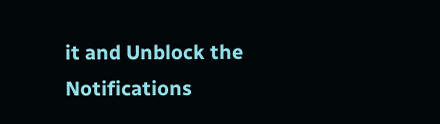it and Unblock the Notifications